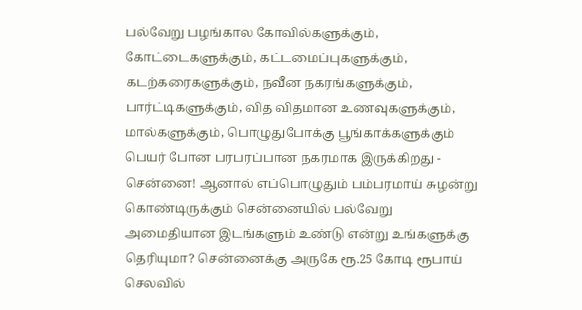பல்வேறு பழங்கால கோவில்களுக்கும், கோட்டைகளுக்கும், கட்டமைப்புகளுக்கும், கடற்கரைகளுக்கும், நவீன நகரங்களுக்கும், பார்ட்டிகளுக்கும், வித விதமான உணவுகளுக்கும், மால்களுக்கும், பொழுதுபோக்கு பூங்காக்களுக்கும் பெயர் போன பரபரப்பான நகரமாக இருக்கிறது - சென்னை! ஆனால் எப்பொழுதும் பம்பரமாய் சுழன்று கொண்டிருக்கும் சென்னையில் பல்வேறு அமைதியான இடங்களும் உண்டு என்று உங்களுக்கு தெரியுமா? சென்னைக்கு அருகே ரூ.25 கோடி ரூபாய் செலவில்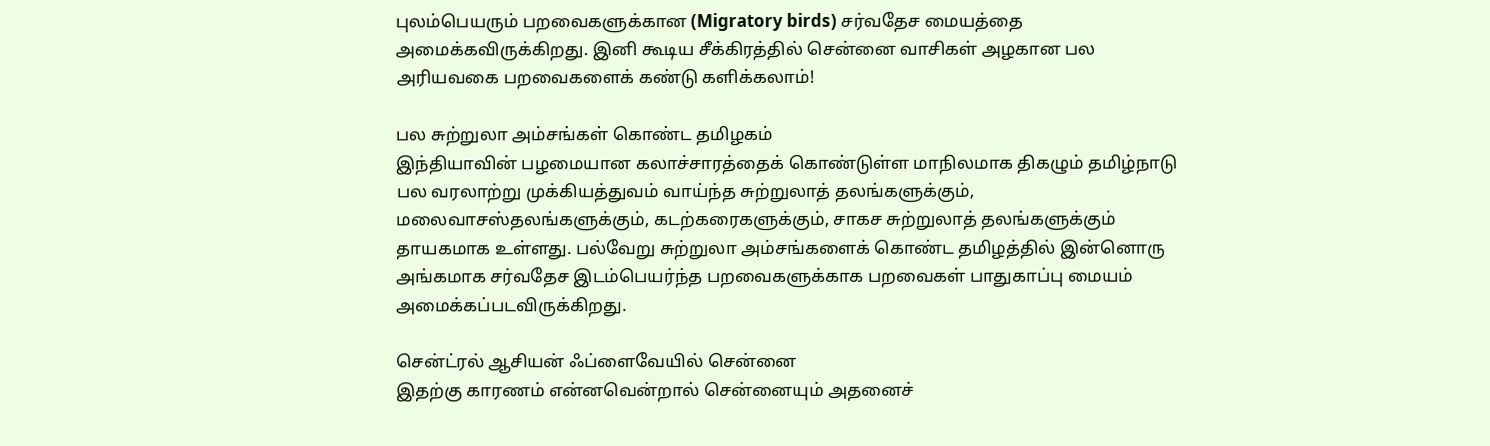புலம்பெயரும் பறவைகளுக்கான (Migratory birds) சர்வதேச மையத்தை அமைக்கவிருக்கிறது. இனி கூடிய சீக்கிரத்தில் சென்னை வாசிகள் அழகான பல அரியவகை பறவைகளைக் கண்டு களிக்கலாம்!

பல சுற்றுலா அம்சங்கள் கொண்ட தமிழகம்
இந்தியாவின் பழமையான கலாச்சாரத்தைக் கொண்டுள்ள மாநிலமாக திகழும் தமிழ்நாடு பல வரலாற்று முக்கியத்துவம் வாய்ந்த சுற்றுலாத் தலங்களுக்கும், மலைவாசஸ்தலங்களுக்கும், கடற்கரைகளுக்கும், சாகச சுற்றுலாத் தலங்களுக்கும் தாயகமாக உள்ளது. பல்வேறு சுற்றுலா அம்சங்களைக் கொண்ட தமிழத்தில் இன்னொரு அங்கமாக சர்வதேச இடம்பெயர்ந்த பறவைகளுக்காக பறவைகள் பாதுகாப்பு மையம் அமைக்கப்படவிருக்கிறது.

சென்ட்ரல் ஆசியன் ஃப்ளைவேயில் சென்னை
இதற்கு காரணம் என்னவென்றால் சென்னையும் அதனைச்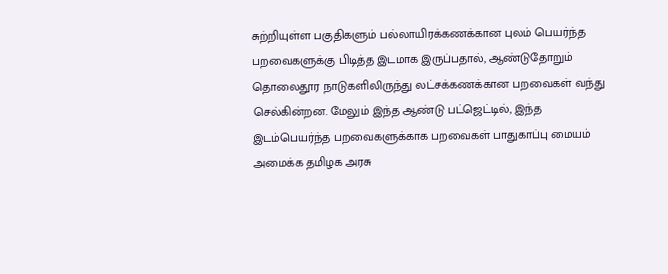சுற்றியுள்ள பகுதிகளும் பல்லாயிரக்கணக்கான புலம் பெயர்ந்த பறவைகளுக்கு பிடித்த இடமாக இருப்பதால், ஆண்டுதோறும் தொலைதூர நாடுகளிலிருந்து லட்சக்கணக்கான பறவைகள் வந்து செல்கின்றன. மேலும் இந்த ஆண்டு பட்ஜெட்டில், இந்த இடம்பெயர்ந்த பறவைகளுக்காக பறவைகள் பாதுகாப்பு மையம் அமைக்க தமிழக அரசு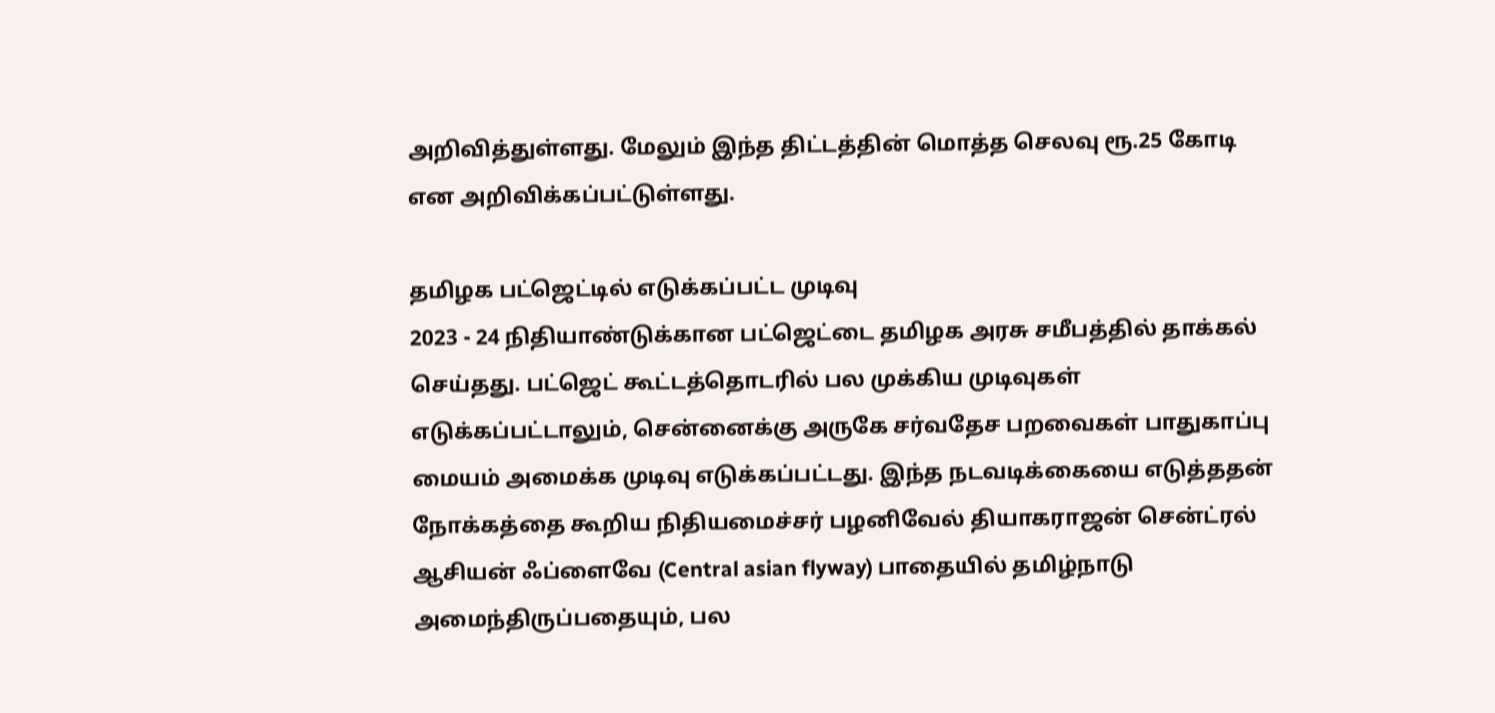அறிவித்துள்ளது. மேலும் இந்த திட்டத்தின் மொத்த செலவு ரூ.25 கோடி என அறிவிக்கப்பட்டுள்ளது.

தமிழக பட்ஜெட்டில் எடுக்கப்பட்ட முடிவு
2023 - 24 நிதியாண்டுக்கான பட்ஜெட்டை தமிழக அரசு சமீபத்தில் தாக்கல் செய்தது. பட்ஜெட் கூட்டத்தொடரில் பல முக்கிய முடிவுகள் எடுக்கப்பட்டாலும், சென்னைக்கு அருகே சர்வதேச பறவைகள் பாதுகாப்பு மையம் அமைக்க முடிவு எடுக்கப்பட்டது. இந்த நடவடிக்கையை எடுத்ததன் நோக்கத்தை கூறிய நிதியமைச்சர் பழனிவேல் தியாகராஜன் சென்ட்ரல் ஆசியன் ஃப்ளைவே (Central asian flyway) பாதையில் தமிழ்நாடு அமைந்திருப்பதையும், பல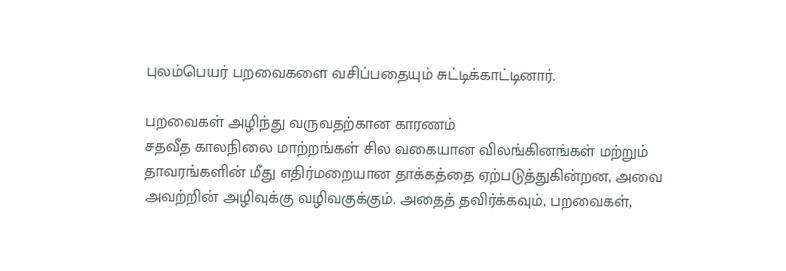புலம்பெயர் பறவைகளை வசிப்பதையும் சுட்டிக்காட்டினார்.

பறவைகள் அழிந்து வருவதற்கான காரணம்
சதவீத காலநிலை மாற்றங்கள் சில வகையான விலங்கினங்கள் மற்றும் தாவரங்களின் மீது எதிர்மறையான தாக்கத்தை ஏற்படுத்துகின்றன, அவை அவற்றின் அழிவுக்கு வழிவகுக்கும். அதைத் தவிர்க்கவும், பறவைகள்,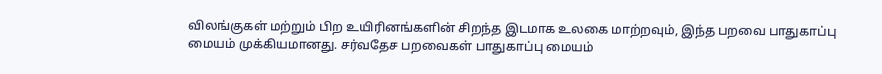விலங்குகள் மற்றும் பிற உயிரினங்களின் சிறந்த இடமாக உலகை மாற்றவும், இந்த பறவை பாதுகாப்பு மையம் முக்கியமானது. சர்வதேச பறவைகள் பாதுகாப்பு மையம்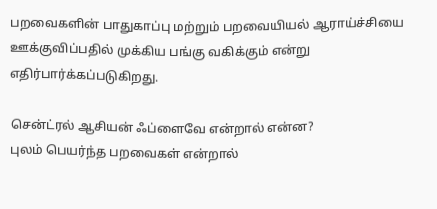பறவைகளின் பாதுகாப்பு மற்றும் பறவையியல் ஆராய்ச்சியை ஊக்குவிப்பதில் முக்கிய பங்கு வகிக்கும் என்று எதிர்பார்க்கப்படுகிறது.

சென்ட்ரல் ஆசியன் ஃப்ளைவே என்றால் என்ன?
புலம் பெயர்ந்த பறவைகள் என்றால்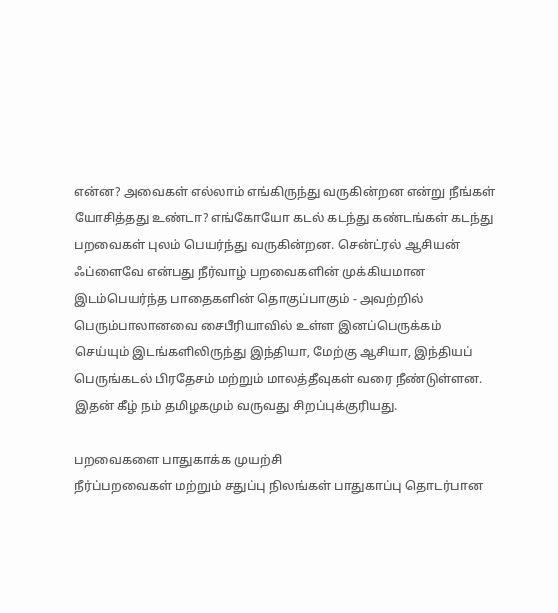என்ன? அவைகள் எல்லாம் எங்கிருந்து வருகின்றன என்று நீங்கள் யோசித்தது உண்டா? எங்கோயோ கடல் கடந்து கண்டங்கள் கடந்து பறவைகள் புலம் பெயர்ந்து வருகின்றன. சென்ட்ரல் ஆசியன் ஃப்ளைவே என்பது நீர்வாழ் பறவைகளின் முக்கியமான இடம்பெயர்ந்த பாதைகளின் தொகுப்பாகும் - அவற்றில் பெரும்பாலானவை சைபீரியாவில் உள்ள இனப்பெருக்கம் செய்யும் இடங்களிலிருந்து இந்தியா, மேற்கு ஆசியா, இந்தியப் பெருங்கடல் பிரதேசம் மற்றும் மாலத்தீவுகள் வரை நீண்டுள்ளன. இதன் கீழ் நம் தமிழகமும் வருவது சிறப்புக்குரியது.

பறவைகளை பாதுகாக்க முயற்சி
நீர்ப்பறவைகள் மற்றும் சதுப்பு நிலங்கள் பாதுகாப்பு தொடர்பான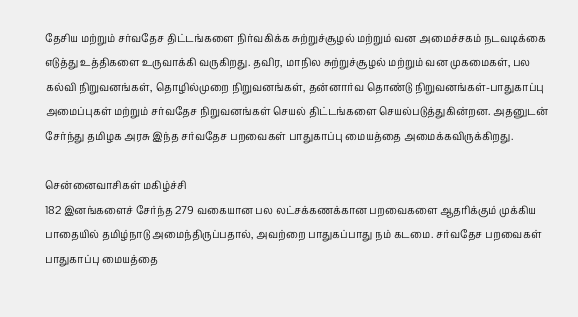தேசிய மற்றும் சர்வதேச திட்டங்களை நிர்வகிக்க சுற்றுச்சூழல் மற்றும் வன அமைச்சகம் நடவடிக்கை எடுத்து உத்திகளை உருவாக்கி வருகிறது. தவிர, மாநில சுற்றுச்சூழல் மற்றும் வன முகமைகள், பல கல்வி நிறுவனங்கள், தொழில்முறை நிறுவனங்கள், தன்னார்வ தொண்டு நிறுவனங்கள்-பாதுகாப்பு அமைப்புகள் மற்றும் சர்வதேச நிறுவனங்கள் செயல் திட்டங்களை செயல்படுத்துகின்றன. அதனுடன் சேர்ந்து தமிழக அரசு இந்த சர்வதேச பறவைகள் பாதுகாப்பு மையத்தை அமைக்கவிருக்கிறது.

சென்னைவாசிகள் மகிழ்ச்சி
182 இனங்களைச் சேர்ந்த 279 வகையான பல லட்சக்கணக்கான பறவைகளை ஆதரிக்கும் முக்கிய பாதையில் தமிழ்நாடு அமைந்திருப்பதால், அவற்றை பாதுகப்பாது நம் கடமை. சர்வதேச பறவைகள் பாதுகாப்பு மையத்தை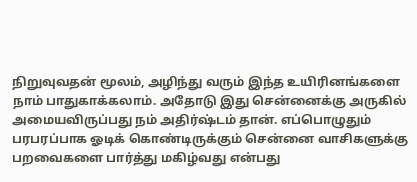நிறுவுவதன் மூலம், அழிந்து வரும் இந்த உயிரினங்களை நாம் பாதுகாக்கலாம். அதோடு இது சென்னைக்கு அருகில் அமையவிருப்பது நம் அதிர்ஷ்டம் தான். எப்பொழுதும் பரபரப்பாக ஓடிக் கொண்டிருக்கும் சென்னை வாசிகளுக்கு பறவைகளை பார்த்து மகிழ்வது என்பது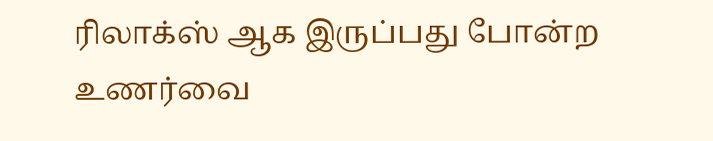ரிலாக்ஸ் ஆக இருப்பது போன்ற உணர்வை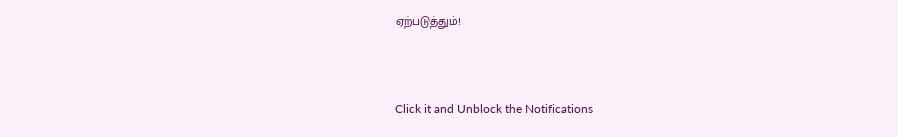ஏற்படுத்தும்!



Click it and Unblock the Notifications